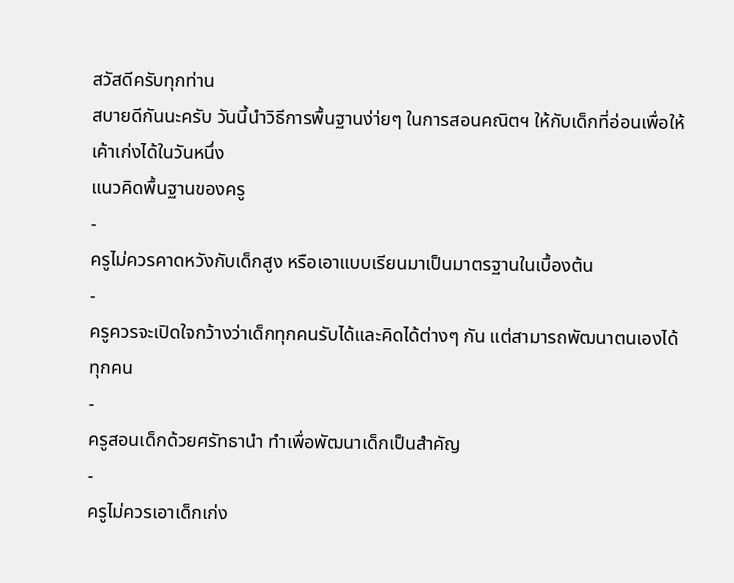สวัสดีครับทุกท่าน
สบายดีกันนะครับ วันนี้นำวิธีการพื้นฐานง่า่ยๆ ในการสอนคณิตฯ ให้กับเด็กที่อ่อนเพื่อให้เค้าเก่งได้ในวันหนึ่ง
แนวคิดพื้นฐานของครู
-
ครูไม่ควรคาดหวังกับเด็กสูง หรือเอาแบบเรียนมาเป็นมาตรฐานในเบื้องต้น
-
ครูควรจะเปิดใจกว้างว่าเด็กทุกคนรับได้และคิดได้ต่างๆ กัน แต่สามารถพัฒนาตนเองได้ทุกคน
-
ครูสอนเด็กด้วยศรัทธานำ ทำเพื่อพัฒนาเด็กเป็นสำคัญ
-
ครูไม่ควรเอาเด็กเก่ง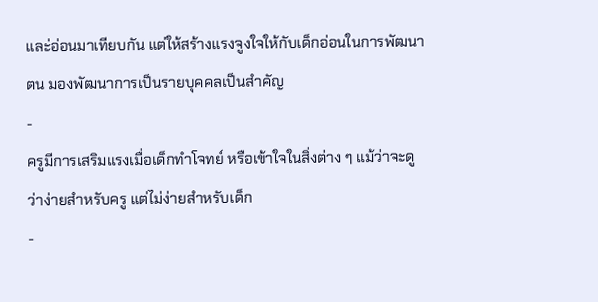และ่อ่อนมาเทียบกัน แต่ให้สร้างแรงจูงใจให้กับเด็กอ่อนในการพัฒนาตน มองพัฒนาการเป็นรายบุคคลเป็นสำคัญ
-
ครูมีการเสริมแรงเมื่อเด็กทำโจทย์ หรือเข้าใจในสิ่งต่าง ๆ แม้ว่าจะดูว่าง่ายสำหรับครู แต่ไม่ง่ายสำหรับเด็ก
-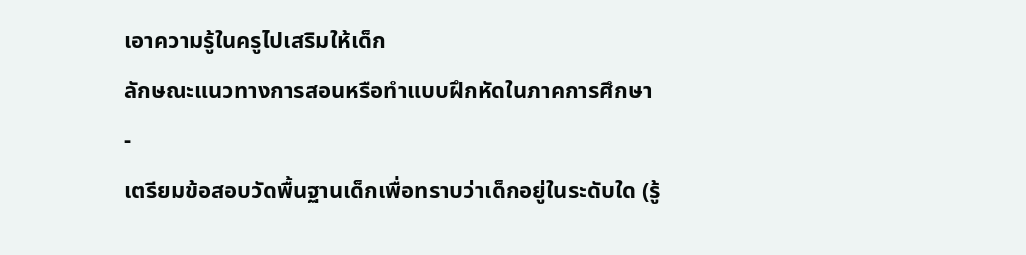เอาความรู้ในครูไปเสริมให้เด็ก
ลักษณะแนวทางการสอนหรือทำแบบฝึกหัดในภาคการศึกษา
-
เตรียมข้อสอบวัดพื้นฐานเด็กเพื่อทราบว่าเด็กอยู่ในระดับใด (รู้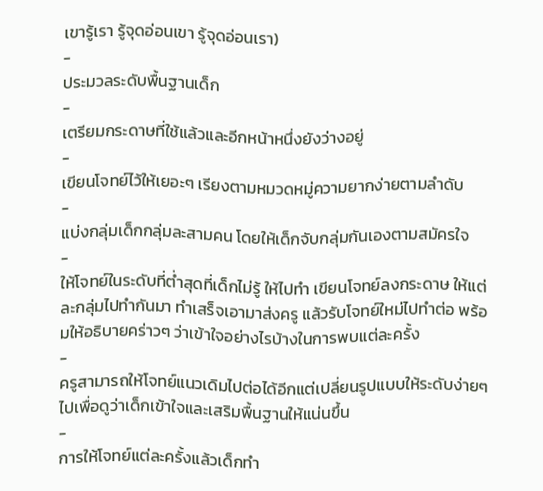เขารู้เรา รู้จุดอ่อนเขา รู้จุดอ่อนเรา)
-
ประมวลระดับพื้นฐานเด็ก
-
เตรียมกระดาษที่ใช้แล้วและอีกหน้าหนึ่งยังว่างอยู่
-
เขียนโจทย์ไว้ให้เยอะๆ เรียงตามหมวดหมู่ความยากง่ายตามลำดับ
-
แบ่งกลุ่มเด็กกลุ่มละสามคน โดยให้เด็กจับกลุ่มกันเองตามสมัครใจ
-
ให้โจทย์ในระดับที่ต่ำสุดที่เด็กไม่รู้ ให้ไปทำ เขียนโจทย์ลงกระดาษ ให้แต่ละกลุ่มไปทำกันมา ทำเสร็จเอามาส่งครู แล้วรับโจทย์ใหม่ไปทำต่อ พร้อมให้อธิบายคร่าวๆ ว่าเข้าใจอย่างไรบ้างในการพบแต่ละครั้ง
-
ครูสามารถให้โจทย์แนวเดิมไปต่อได้อีกแต่เปลี่ยนรูปแบบให้ระดับง่ายๆ ไปเพื่อดูว่าเด็กเข้าใจและเสริมพื้นฐานให้แน่นขึ้น
-
การให้โจทย์แต่ละครั้งแล้วเด็กทำ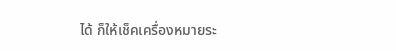ได้ ก็ให้เช็คเครื่องหมายระ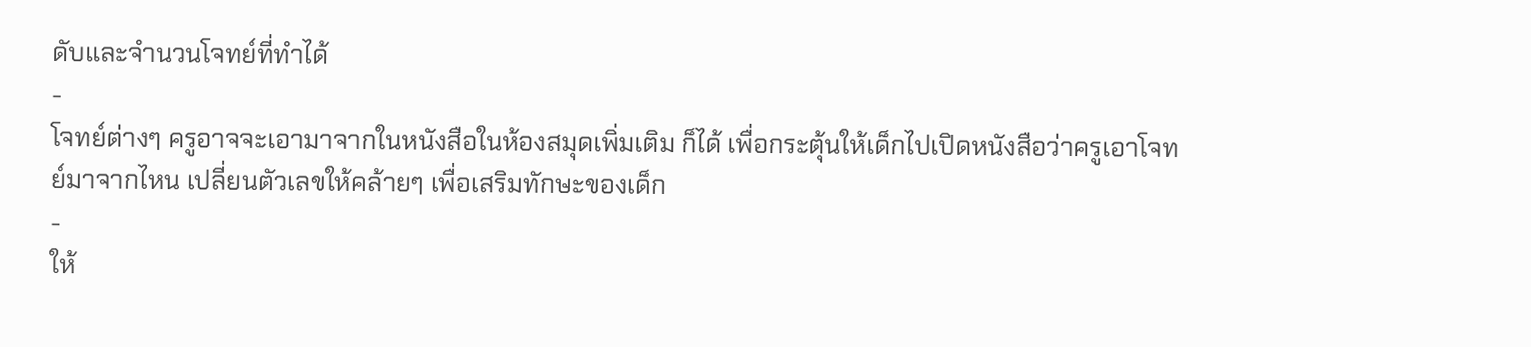ดับและจำนวนโจทย์ที่ทำได้
-
โจทย์ต่างๆ ครูอาจจะเอามาจากในหนังสือในห้องสมุดเพิ่มเติม ก็ได้ เพื่อกระตุ้นให้เด็กไปเปิดหนังสือว่าครูเอาโจทย์มาจากไหน เปลี่ยนตัวเลขให้คล้ายๆ เพื่อเสริมทักษะของเด็ก
-
ให้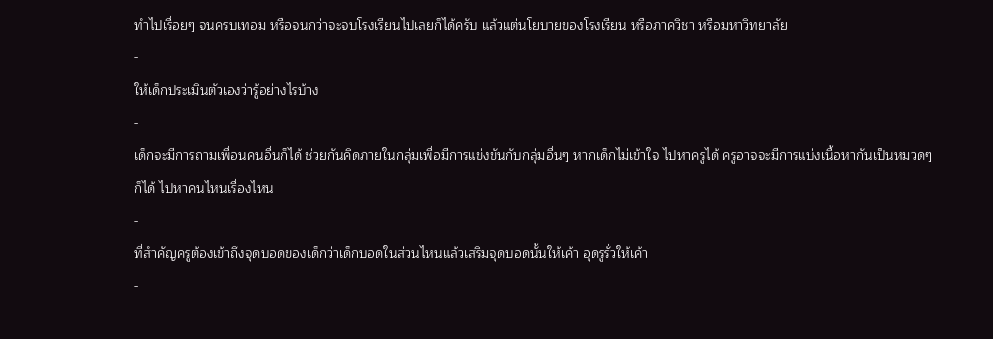ทำไปเรื่อยๆ จนครบเทอม หรือจนกว่าจะจบโรงเรียนไปเลยก็ได้ครับ แล้วแต่นโยบายของโรงเรียน หรือภาควิชา หรือมหาวิทยาลัย
-
ให้เด็กประเมินตัวเองว่ารู้อย่างไรบ้าง
-
เด็กจะมีการถามเพื่อนคนอื่นก็ได้ ช่วยกันคิดภายในกลุ่มเพื่อมีการแข่งขันกับกลุ่มอื่นๆ หากเด็กไม่เข้าใจ ไปหาครูได้ ครูอาจจะมีการแบ่งเนื้อหากันเป็นหมวดๆ ก็ได้ ไปหาคนไหนเรื่องไหน
-
ที่สำคัญครูต้องเข้าถึงจุดบอดของเด็กว่าเด็กบอดในส่วนไหนแล้วเสริมจุดบอดนั้นให้เค้า อุดรูรั่วให้เค้า
-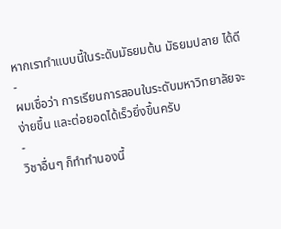หากเราทำแบบนี้ในระดับมัธยมต้น มัธยมปลาย ได้ดี
-
ผมเชื่อว่า การเรียนการสอนในระดับมหาวิทยาลัยจะง่ายขึ้น และต่อยอดได้เร็วยิ่งขึ้นครับ
-
วิชาอื่นๆ ก็ทำทำนองนี้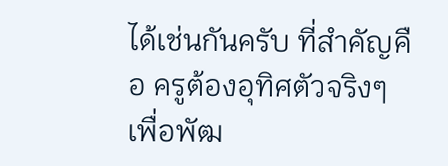ได้เช่นกันครับ ที่สำคัญคือ ครูต้องอุทิศตัวจริงๆ เพื่อพัฒ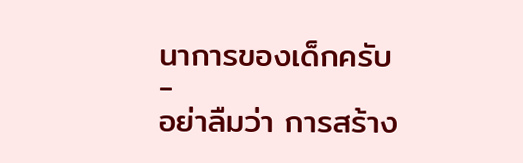นาการของเด็กครับ
-
อย่าลืมว่า การสร้าง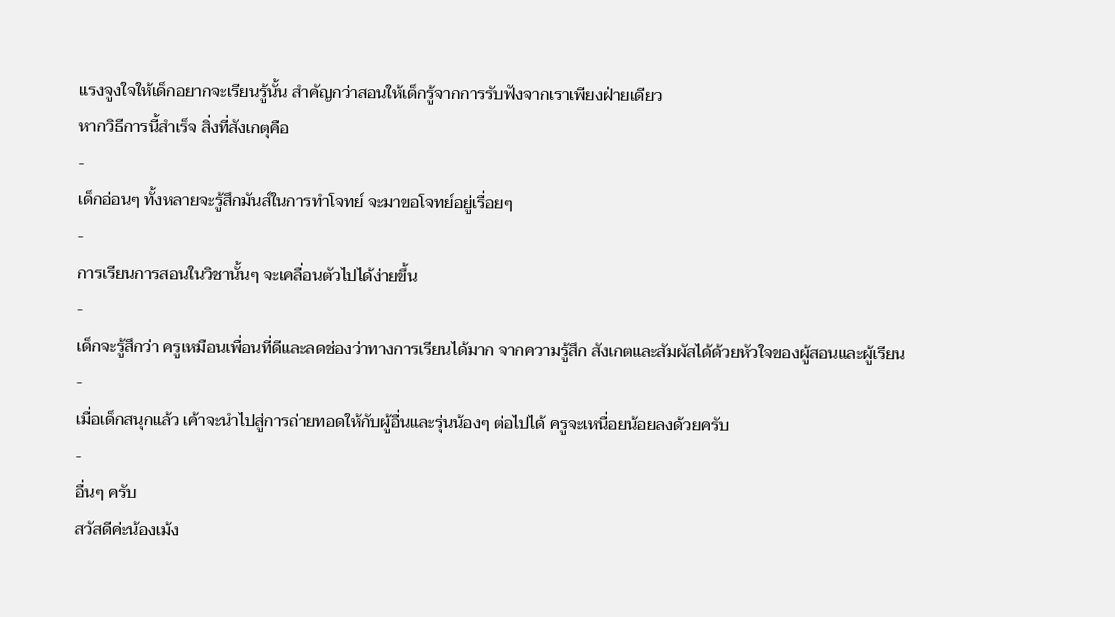แรงจูงใจให้เด็กอยากจะเรียนรู้นั้น สำคัญกว่าสอนให้เด็กรู้จากการรับฟังจากเราเพียงฝ่ายเดียว
หากวิธีการนี้สำเร็จ สิ่งที่สังเกตุคือ
-
เด็กอ่อนๆ ทั้งหลายจะรู้สึกมันส์ในการทำโจทย์ จะมาขอโจทย์อยู่เรื่อยๆ
-
การเรียนการสอนในวิชานั้นๆ จะเคลื่อนตัวไปได้ง่ายขึ้น
-
เด็กจะรู้สึกว่า ครูเหมือนเพื่อนที่ดีและลดช่องว่าทางการเรียนได้มาก จากความรู้สึก สังเกตและสัมผัสได้ด้วยหัวใจของผู้สอนและผู้เรียน
-
เมื่อเด็กสนุกแล้ว เค้าจะนำไปสู่การถ่ายทอดให้กับผู้อื่นและรุ่นน้องๆ ต่อไปได้ ครูจะเหนื่อยน้อยลงด้วยครับ
-
อื่นๆ ครับ
สวัสดีค่ะน้องเม้ง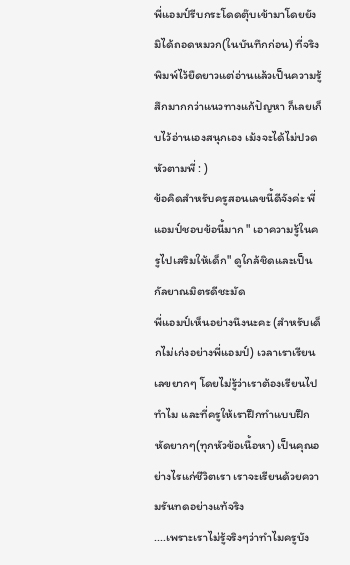พี่แอมป์รีบกระโดดตุ๊บเข้ามาโดยยังมิได้ถอดหมวก(ในบันทึกก่อน) ที่จริงพิมพ์ไว้ยืดยาวแต่อ่านแล้วเป็นความรู้สึกมากกว่าแนวทางแก้ปัญหา ก็เลยเก็บไว้อ่านเองสนุกเอง เม้งจะได้ไม่ปวดหัวตามพี่ : )
ข้อคิดสำหรับครูสอนเลขนี้ดีจังค่ะ พี่แอมป์ชอบข้อนี้มาก " เอาความรู้ในครูไปเสริมให้เด็ก" ดูใกล้ชิดและเป็นกัลยาณมิตรดีชะมัด
พี่แอมป์เห็นอย่างนึงนะคะ (สำหรับเด็กไม่เก่งอย่างพี่แอมป์) เวลาเราเรียนเลขยากๆ โดยไม่รู้ว่าเราต้องเรียนไปทำไม และที่ครูให้เราฝึกทำแบบฝึกหัดยากๆ(ทุกหัวข้อเนื้อหา) เป็นคุณอย่างไรแก่ชีวิตเรา เราจะเรียนด้วยความรันทดอย่างแท้จริง
....เพราะเราไม่รู้จริงๆว่าทำไมครูบัง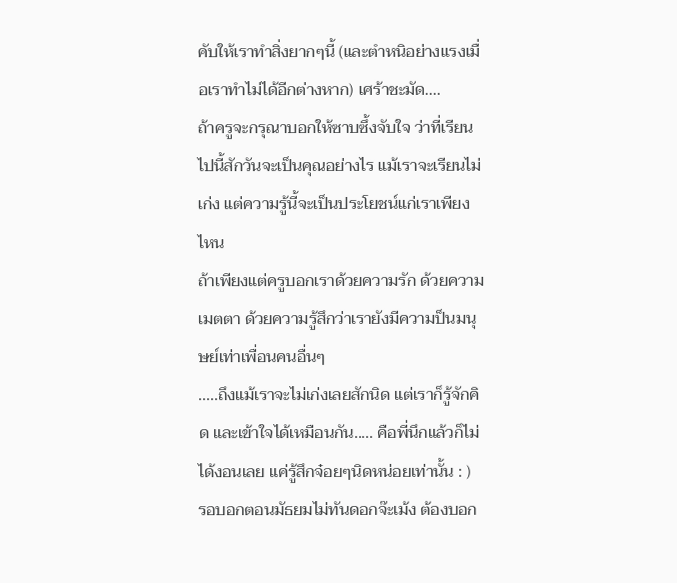คับให้เราทำสิ่งยากๆนี้ (และตำหนิอย่างแรงเมื่อเราทำไม่ได้อีกต่างหาก) เศร้าชะมัด....
ถ้าครูจะกรุณาบอกให้ซาบซึ้งจับใจ ว่าที่เรียนไปนี้สักวันจะเป็นคุณอย่างไร แม้เราจะเรียนไม่เก่ง แต่ความรู้นี้จะเป็นประโยชน์แก่เราเพียงไหน
ถ้าเพียงแต่ครูบอกเราด้วยความรัก ด้วยความเมตตา ด้วยความรู้สึกว่าเรายังมีความป็นมนุษย์เท่าเพื่อนคนอื่นๆ
.....ถึงแม้เราจะไม่เก่งเลยสักนิด แต่เราก็รู้จักคิด และเข้าใจได้เหมือนกัน..... คือพี่นึกแล้วก็ไม่ได้งอนเลย แค่รู้สึกจ๋อยๆนิดหน่อยเท่านั้น : )
รอบอกตอนมัธยมไม่ทันดอกจ๊ะเม้ง ต้องบอก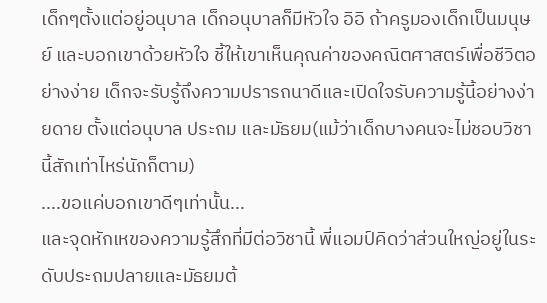เด็กๆตั้งแต่อยู่อนุบาล เด็กอนุบาลก็มีหัวใจ อิอิ ถ้าครูมองเด็กเป็นมนุษย์ และบอกเขาด้วยหัวใจ ชี้ให้เขาเห็นคุณค่าของคณิตศาสตร์เพื่อชีวิตอย่างง่าย เด็กจะรับรู้ถึงความปรารถนาดีและเปิดใจรับความรู้นี้อย่างง่ายดาย ตั้งแต่อนุบาล ประถม และมัธยม(แม้ว่าเด็กบางคนจะไม่ชอบวิชานี้สักเท่าไหร่นักก็ตาม)
....ขอแค่บอกเขาดีๆเท่านั้น...
และจุดหักเหของความรู้สึกที่มีต่อวิชานี้ พี่แอมป์คิดว่าส่วนใหญ่อยู่ในระดับประถมปลายและมัธยมต้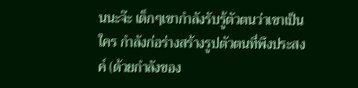นนะจ๊ะ เด็กๆเขากำลังรับรู้ตัวตนว่าเขาเป็นใคร กำลังก่อร่างสร้างรูปตัวตนที่พึงประสงค์ (ด้วยกำลังของ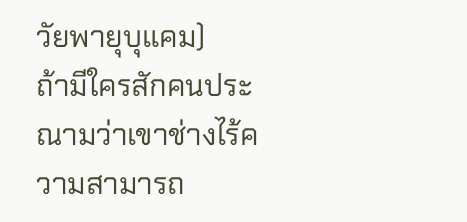วัยพายุบุแคม)
ถ้ามีใครสักคนประณามว่าเขาช่างไร้ความสามารถ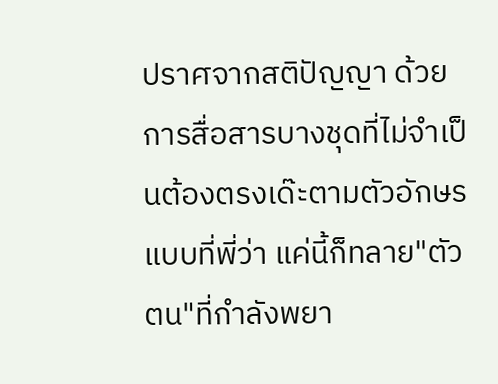ปราศจากสติปัญญา ด้วยการสื่อสารบางชุดที่ไม่จำเป็นต้องตรงเด๊ะตามตัวอักษรแบบที่พี่ว่า แค่นี้ก็ทลาย"ตัวตน"ที่กำลังพยา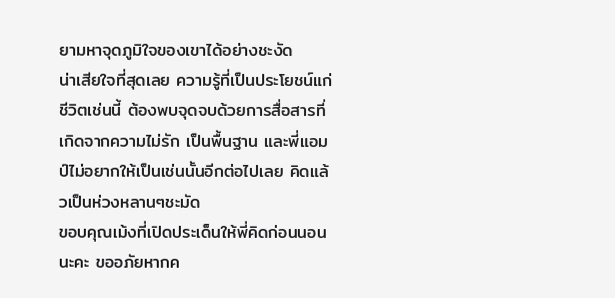ยามหาจุดภูมิใจของเขาได้อย่างชะงัด
น่าเสียใจที่สุดเลย ความรู้ที่เป็นประโยชน์แก่ชีวิตเช่นนี้ ต้องพบจุดจบด้วยการสื่อสารที่เกิดจากความไม่รัก เป็นพื้นฐาน และพี่แอมป์ไม่อยากให้เป็นเช่นนั้นอีกต่อไปเลย คิดแล้วเป็นห่วงหลานๆชะมัด
ขอบคุณเม้งที่เปิดประเด็นให้พี่คิดก่อนนอนนะคะ ขออภัยหากค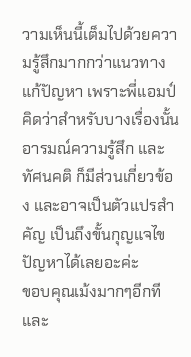วามเห็นนี้เต็มไปด้วยความรู้สึกมากกว่าแนวทางแก้ปัญหา เพราะพี่แอมป์คิดว่าสำหรับบางเรื่องนั้น อารมณ์ความรู้สึก และทัศนคติ ก็มีส่วนเกี่ยวข้อง และอาจเป็นตัวแปรสำคัญ เป็นถึงขั้นกุญแจไขปัญหาได้เลยอะค่ะ
ขอบคุณเม้งมากๆอีกที และ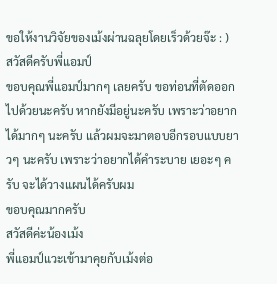ขอให้งานวิจัยของเม้งผ่านฉลุยโดยเร็วด้วยจ๊ะ : )
สวัสดีครับพี่แอมป์
ขอบคุณพี่แอมป์มากๆ เลยครับ ขอท่อนที่ตัดออกไปด้วยนะครับ หากยังมีอยู่นะครับ เพราะว่าอยากได้มากๆ นะครับ แล้วผมจะมาตอบอีกรอบแบบยาวๆ นะครับ เพราะว่าอยากได้คำระบาย เยอะๆ ครับ จะได้วางแผนได้ครับผม
ขอบคุณมากครับ
สวัสดีค่ะน้องเม้ง
พี่แอมป์แวะเข้ามาคุยกับเม้งต่อ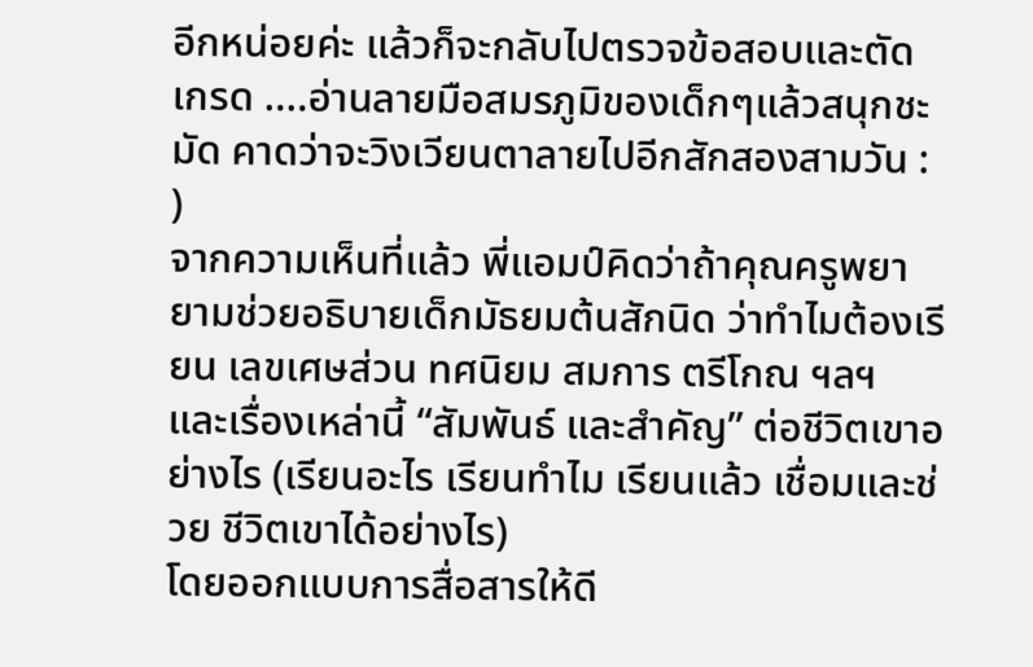อีกหน่อยค่ะ แล้วก็จะกลับไปตรวจข้อสอบและตัดเกรด ....อ่านลายมือสมรภูมิของเด็กๆแล้วสนุกชะมัด คาดว่าจะวิงเวียนตาลายไปอีกสักสองสามวัน : )
จากความเห็นที่แล้ว พี่แอมป์คิดว่าถ้าคุณครูพยายามช่วยอธิบายเด็กมัธยมต้นสักนิด ว่าทำไมต้องเรียน เลขเศษส่วน ทศนิยม สมการ ตรีโกณ ฯลฯ และเรื่องเหล่านี้ “สัมพันธ์ และสำคัญ” ต่อชีวิตเขาอย่างไร (เรียนอะไร เรียนทำไม เรียนแล้ว เชื่อมและช่วย ชีวิตเขาได้อย่างไร)
โดยออกแบบการสื่อสารให้ดี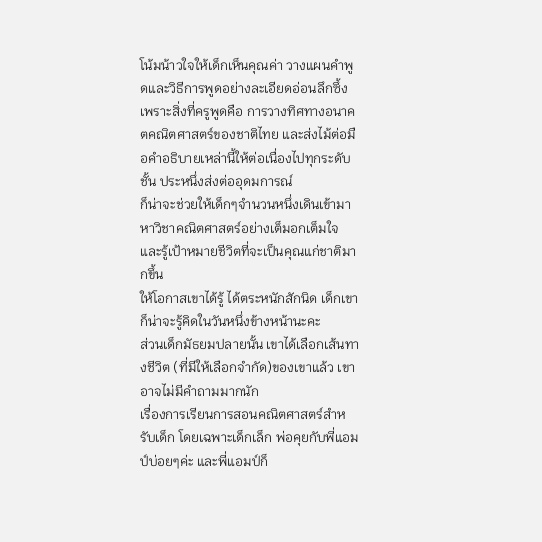โน้มน้าวใจให้เด็กเห็นคุณค่า วางแผนคำพูดและวิธีการพูดอย่างละเอียดอ่อนลึกซึ้ง เพราะสิ่งที่ครูพูดคือ การวางทิศทางอนาคตคณิตศาสตร์ของชาติไทย และส่งไม้ต่อมือคำอธิบายเหล่านี้ให้ต่อเนื่องไปทุกระดับชั้น ประหนึ่งส่งต่ออุดมการณ์
ก็น่าจะช่วยให้เด็กๆจำนวนหนึ่งเดินเข้ามาหาวิชาคณิตศาสตร์อย่างเต็มอกเต็มใจ และรู้เป้าหมายชีวิตที่จะเป็นคุณแก่ชาติมากขึ้น
ให้โอกาสเขาได้รู้ ได้ตระหนักสักนิด เด็กเขาก็น่าจะรู้คิดในวันหนึ่งข้างหน้านะคะ
ส่วนเด็กมัธยมปลายนั้น เขาได้เลือกเส้นทางชีวิต (ที่มีให้เลือกจำกัด)ของเขาแล้ว เขาอาจไม่มีคำถามมากนัก
เรื่องการเรียนการสอนคณิตศาสตร์สำหรับเด็ก โดยเฉพาะเด็กเล็ก พ่อคุยกับพี่แอมป์บ่อยๆค่ะ และพี่แอมป์ก็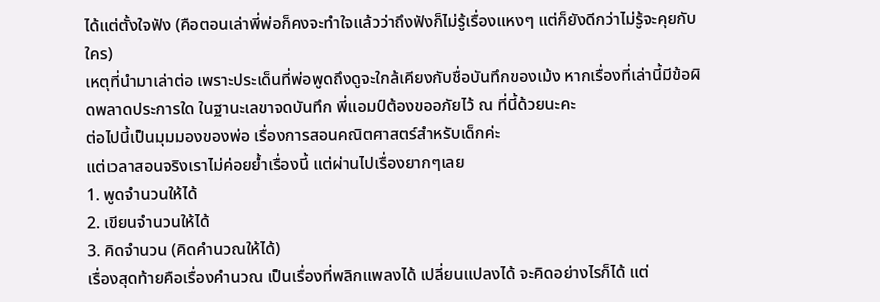ได้แต่ตั้งใจฟัง (คือตอนเล่าพี่พ่อก็คงจะทำใจแล้วว่าถึงฟังก็ไม่รู้เรื่องแหงๆ แต่ก็ยังดีกว่าไม่รู้จะคุยกับใคร)
เหตุที่นำมาเล่าต่อ เพราะประเด็นที่พ่อพูดถึงดูจะใกล้เคียงกับชื่อบันทึกของเม้ง หากเรื่องที่เล่านี้มีข้อผิดพลาดประการใด ในฐานะเลขาจดบันทึก พี่แอมป์ต้องขออภัยไว้ ณ ที่นี้ด้วยนะคะ
ต่อไปนี้เป็นมุมมองของพ่อ เรื่องการสอนคณิตศาสตร์สำหรับเด็กค่ะ
แต่เวลาสอนจริงเราไม่ค่อยย้ำเรื่องนี้ แต่ผ่านไปเรื่องยากๆเลย
1. พูดจำนวนให้ได้
2. เขียนจำนวนให้ได้
3. คิดจำนวน (คิดคำนวณให้ได้)
เรื่องสุดท้ายคือเรื่องคำนวณ เป็นเรื่องที่พลิกแพลงได้ เปลี่ยนแปลงได้ จะคิดอย่างไรก็ได้ แต่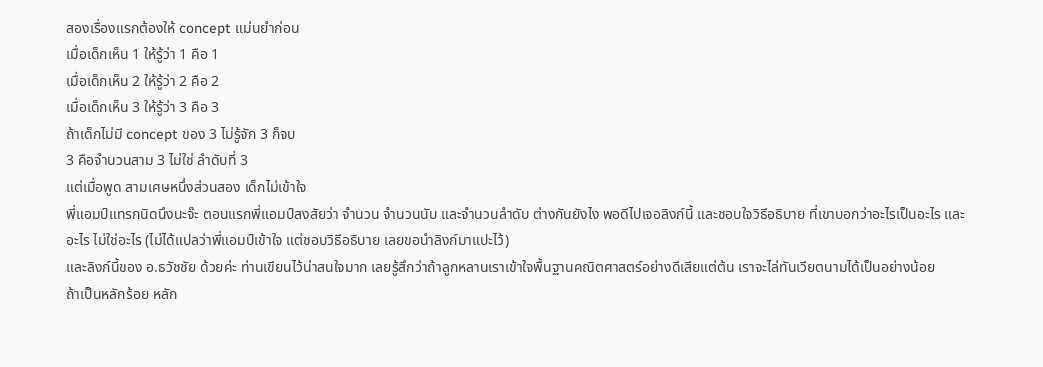สองเรื่องแรกต้องให้ concept แม่นยำก่อน
เมื่อเด็กเห็น 1 ให้รู้ว่า 1 คือ 1
เมื่อเด็กเห็น 2 ให้รู้ว่า 2 คือ 2
เมื่อเด็กเห็น 3 ให้รู้ว่า 3 คือ 3
ถ้าเด็กไม่มี concept ของ 3 ไม่รู้จัก 3 ก็จบ
3 คือจำนวนสาม 3 ไม่ใช่ ลำดับที่ 3
แต่เมื่อพูด สามเศษหนึ่งส่วนสอง เด็กไม่เข้าใจ
พี่แอมป์แทรกนิดนึงนะจ๊ะ ตอนแรกพี่แอมป์สงสัยว่า จำนวน จำนวนนับ และจำนวนลำดับ ต่างกันยังไง พอดีไปเจอลิงก์นี้ และชอบใจวิธีอธิบาย ที่เขาบอกว่าอะไรเป็นอะไร และอะไร ไม่ใช่อะไร (ไม่ได้แปลว่าพี่แอมป์เข้าใจ แต่ชอบวิธีอธิบาย เลยขอนำลิงก์มาแปะไว้)
และลิงก์นี้ของ อ.ธวัชชัย ด้วยค่ะ ท่านเขียนไว้น่าสนใจมาก เลยรู้สึกว่าถ้าลูกหลานเราเข้าใจพื้นฐานคณิตศาสตร์อย่างดีเสียแต่ต้น เราจะไล่ทันเวียตนามได้เป็นอย่างน้อย
ถ้าเป็นหลักร้อย หลัก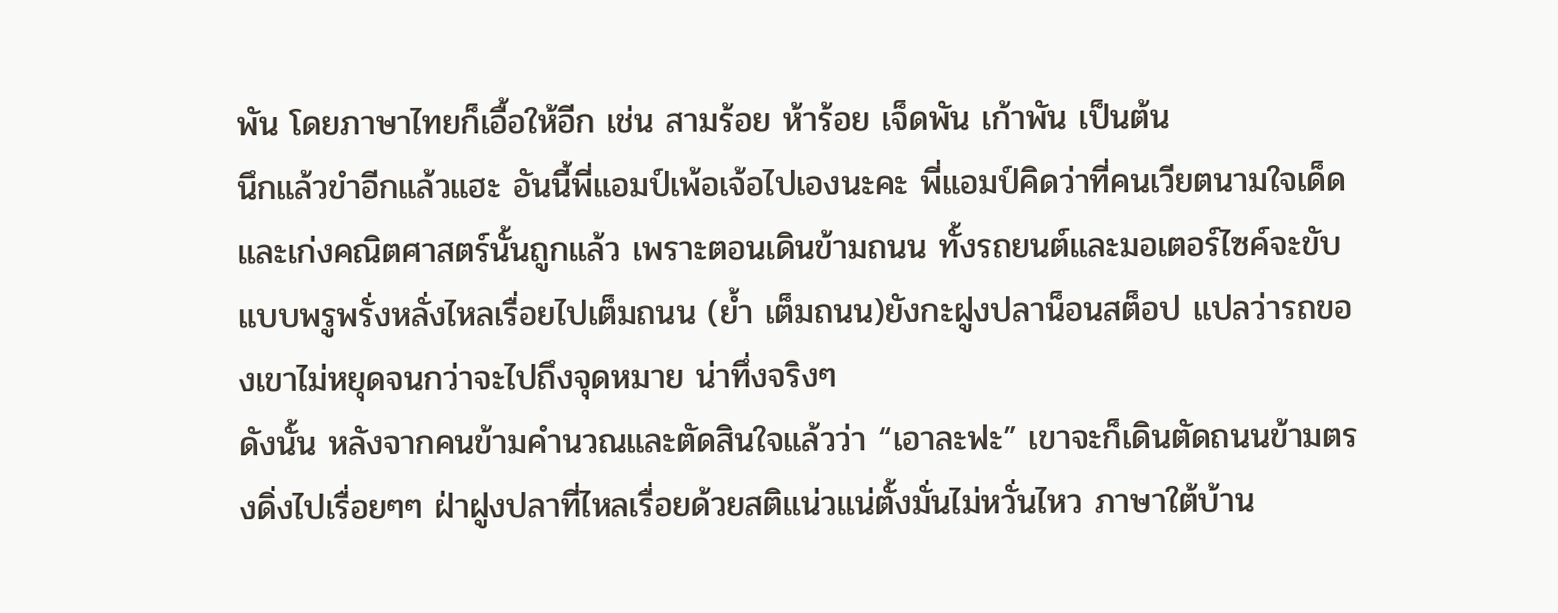พัน โดยภาษาไทยก็เอื้อให้อีก เช่น สามร้อย ห้าร้อย เจ็ดพัน เก้าพัน เป็นต้น
นึกแล้วขำอีกแล้วแฮะ อันนี้พี่แอมป์เพ้อเจ้อไปเองนะคะ พี่แอมป์คิดว่าที่คนเวียตนามใจเด็ดและเก่งคณิตศาสตร์นั้นถูกแล้ว เพราะตอนเดินข้ามถนน ทั้งรถยนต์และมอเตอร์ไซค์จะขับแบบพรูพรั่งหลั่งไหลเรื่อยไปเต็มถนน (ย้ำ เต็มถนน)ยังกะฝูงปลาน็อนสต็อป แปลว่ารถของเขาไม่หยุดจนกว่าจะไปถึงจุดหมาย น่าทึ่งจริงๆ
ดังนั้น หลังจากคนข้ามคำนวณและตัดสินใจแล้วว่า “เอาละฟะ” เขาจะก็เดินตัดถนนข้ามตรงดิ่งไปเรื่อยๆๆ ฝ่าฝูงปลาที่ไหลเรื่อยด้วยสติแน่วแน่ตั้งมั่นไม่หวั่นไหว ภาษาใต้บ้าน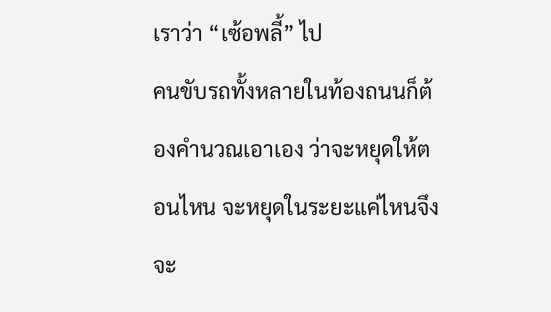เราว่า “เซ้อพลี้” ไป
คนขับรถทั้งหลายในท้องถนนก็ต้องคำนวณเอาเอง ว่าจะหยุดให้ตอนไหน จะหยุดในระยะแค่ไหนจึงจะ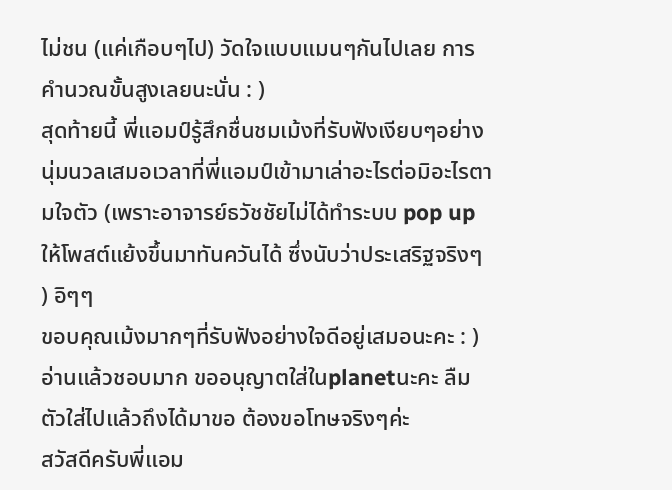ไม่ชน (แค่เกือบๆไป) วัดใจแบบแมนๆกันไปเลย การคำนวณขั้นสูงเลยนะนั่น : )
สุดท้ายนี้ พี่แอมป์รู้สึกชื่นชมเม้งที่รับฟังเงียบๆอย่างนุ่มนวลเสมอเวลาที่พี่แอมป์เข้ามาเล่าอะไรต่อมิอะไรตามใจตัว (เพราะอาจารย์ธวัชชัยไม่ได้ทำระบบ pop up ให้โพสต์แย้งขึ้นมาทันควันได้ ซึ่งนับว่าประเสริฐจริงๆ ) อิๆๆ
ขอบคุณเม้งมากๆที่รับฟังอย่างใจดีอยู่เสมอนะคะ : )
อ่านแล้วชอบมาก ขออนุญาตใส่ในplanetนะคะ ลืมตัวใส่ไปแล้วถึงได้มาขอ ต้องขอโทษจริงๆค่ะ
สวัสดีครับพี่แอม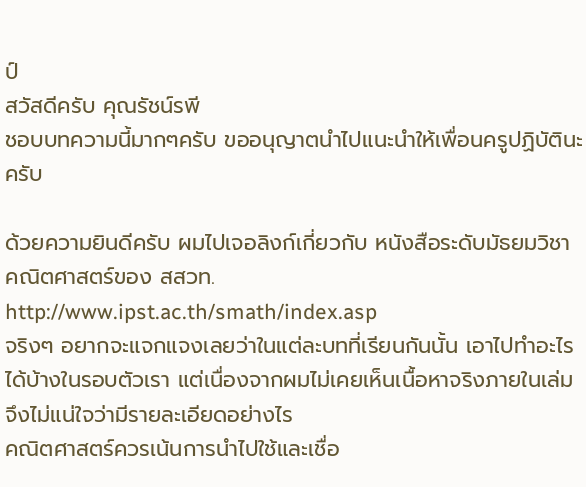ป์
สวัสดีครับ คุณรัชน์รพี
ชอบบทความนี้มากๆครับ ขออนุญาตนำไปแนะนำให้เพื่อนครูปฏิบัตินะครับ

ด้วยความยินดีครับ ผมไปเจอลิงก์เกี่ยวกับ หนังสือระดับมัธยมวิชา คณิตศาสตร์ของ สสวท.
http://www.ipst.ac.th/smath/index.asp
จริงๆ อยากจะแจกแจงเลยว่าในแต่ละบทที่เรียนกันนั้น เอาไปทำอะไรได้บ้างในรอบตัวเรา แต่เนื่องจากผมไม่เคยเห็นเนื้อหาจริงภายในเล่มจึงไม่แน่ใจว่ามีรายละเอียดอย่างไร
คณิตศาสตร์ควรเน้นการนำไปใช้และเชื่อ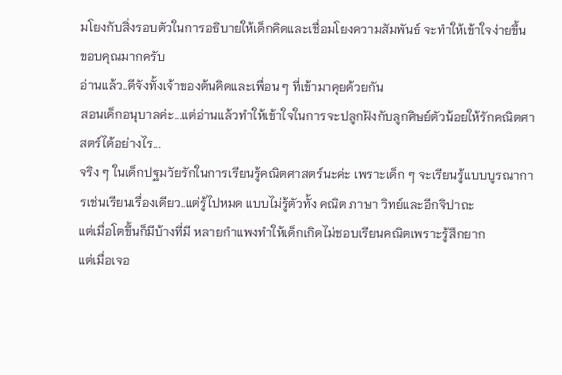มโยงกับสิ่งรอบตัวในการอธิบายให้เด็กคิดและเชื่อมโยงความสัมพันธ์ จะทำให้เข้าใจง่ายขึ้น
ขอบคุณมากครับ
อ่านแล้ว..ดีจังทั้งเจ้าของต้นคิดและเพื่อน ๆ ที่เข้ามาคุยด้วยกัน
สอนเด็กอนุบาลค่ะ...แต่อ่านแล้วทำให้เข้าใจในการจะปลูกฝังกับลูกศิษย์ตัวน้อยให้รักคณิตศาสตร์ได้อย่างไร...
จริง ๆ ในเด็กปฐมวัยรักในการเรียนรู้คณิตศาสตร์นะค่ะ เพราะเด็ก ๆ จะเรียนรู้แบบบูรณาการเช่นเรียนเรื่องเดียว..แต่รู้ไปหมด แบบไม่รู้ตัวทั้ง คณิต ภาษา วิทย์และอีกจิปาถะ
แต่เมื่อโตขึ้นก็มีบ้างที่มี หลายกำแพงทำให้เด็กเกิดไม่ชอบเรียนคณิตเพราะรู้สึกยาก
แต่เมื่อเจอ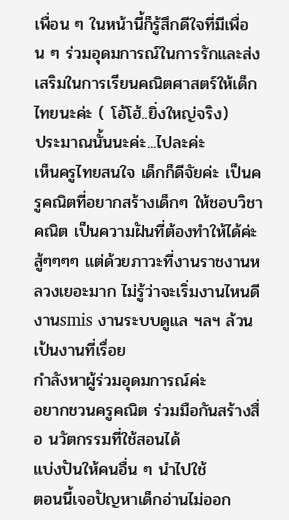เพื่อน ๆ ในหน้านี้ก็รู้สึกดีใจที่มีเพื่อน ๆ ร่วมอุดมการณ์ในการรักและส่งเสริมในการเรียนคณิตศาสตร์ให้เด็กไทยนะค่ะ ( โอ้โฮ้..ยิ่งใหญ่จริง)
ประมาณนั้นนะค่ะ...ไปละค่ะ
เห็นครูไทยสนใจ เด็กก็ดีจัยค่ะ เป็นครูคณิตที่อยากสร้างเด็กๆ ให้ชอบวิชาคณิต เป็นความฝันที่ต้องทำให้ได้ค่ะ สู้ๆๆๆๆ แต่ด้วยภาวะที่งานราชงานหลวงเยอะมาก ไม่รู้ว่าจะเริ่มงานไหนดี งานsmis งานระบบดูแล ฯลฯ ล้วนเป้นงานที่เรื่อย
กำลังหาผู้ร่วมอุดมการณ์ค่ะ
อยากชวนครูคณิต ร่วมมือกันสร้างสื่อ นวัตกรรมที่ใช้สอนได้
แบ่งปันให้คนอื่น ๆ นำไปใช้
ตอนนี้เจอปัญหาเด็กอ่านไม่ออก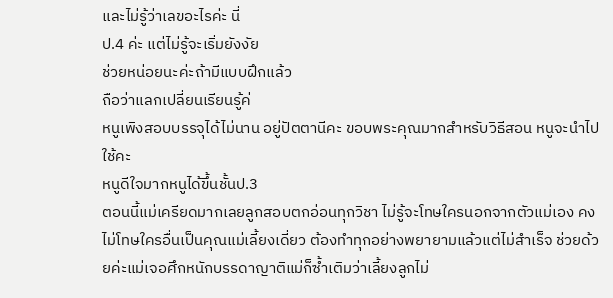และไม่รู้ว่าเลขอะไรค่ะ นี่
ป.4 ค่ะ แต่ไม่รู้จะเริ่มยังงัย
ช่วยหน่อยนะค่ะถ้ามีแบบฝึกแล้ว
ถือว่าแลกเปลี่ยนเรียนรู้ค่
หนูเพิงสอบบรรจุได้ไม่นาน อยู่ปัตตานีคะ ขอบพระคุณมากสำหรับวิธีสอน หนูจะนำไปใช้คะ
หนูดีใจมากหนูได้ขึ้นชั้นป.3
ตอนนี้แม่เครียดมากเลยลูกสอบตกอ่อนทุกวิชา ไม่รู้จะโทษใครนอกจากตัวแม่เอง คงไม่โทษใครอื่นเป็นคุณแม่เลี้ยงเดี่ยว ต้องทำทุกอย่างพยายามแล้วแต่ไม่สำเร็จ ช่วยด้วยค่ะแม่เจอศึกหนักบรรดาญาติแม่ก็ซ้ำเติมว่าเลี้ยงลูกไม่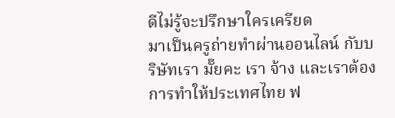ดีไม่รู้จะปรึกษาใครเครียด
มาเป็นครูถ่ายทำผ่านออนไลน์ กับบริษัทเรา มั๊ยคะ เรา จ้าง และเราต้องการทำให้ประเทศไทย ฟ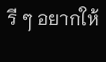รี ๆ อยากให้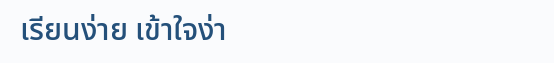เรียนง่าย เข้าใจง่า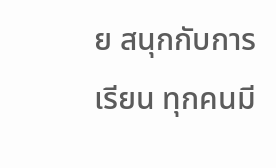ย สนุกกับการเรียน ทุกคนมี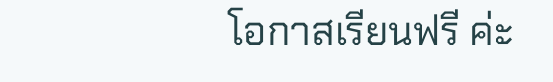โอกาสเรียนฟรี ค่ะ